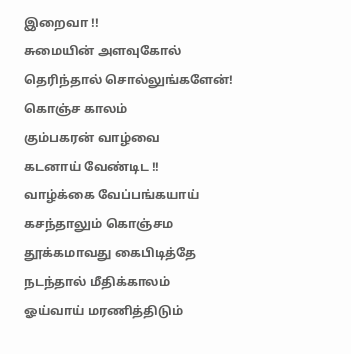இறைவா !!
சுமையின் அளவுகோல்
தெரிந்தால் சொல்லுங்களேன்!
கொஞ்ச காலம்
கும்பகரன் வாழ்வை
கடனாய் வேண்டிட !!
வாழ்க்கை வேப்பங்கயாய்
கசந்தாலும் கொஞ்சம
தூக்கமாவது கைபிடித்தே
நடந்தால் மீதிக்காலம்
ஓய்வாய் மரணித்திடும்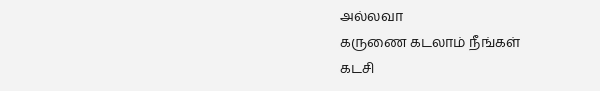அல்லவா
கருணை கடலாம் நீங்கள்
கடசி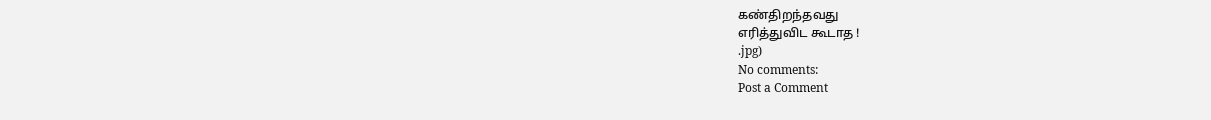கண்திறந்தவது
எரித்துவிட கூடாத !
.jpg)
No comments:
Post a Comment